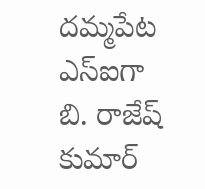దమ్మపేట ఎస్‌ఐగా బి. రాజేష్ కుమార్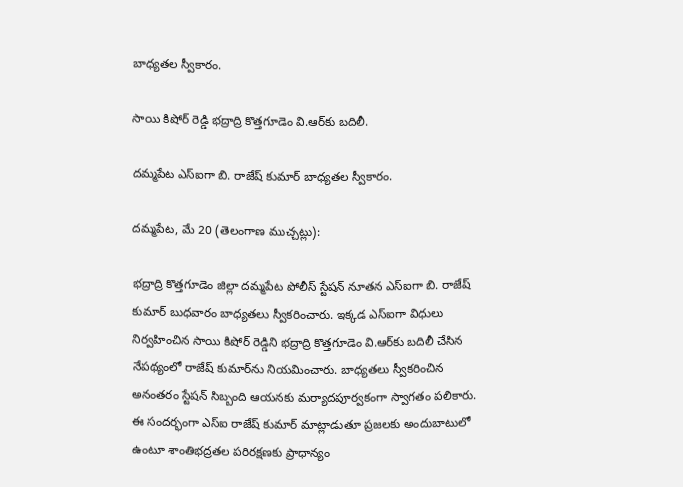బాధ్యతల స్వీకారం.

సాయి కిషోర్ రెడ్డి భద్రాద్రి కొత్తగూడెం వి.ఆర్‌కు బదిలీ.

దమ్మపేట ఎస్‌ఐగా బి. రాజేష్ కుమార్ బాధ్యతల స్వీకారం.

దమ్మపేట, మే 20 (తెలంగాణ ముచ్చట్లు):

భద్రాద్రి కొత్తగూడెం జిల్లా దమ్మపేట పోలీస్‌ స్టేషన్‌ నూతన ఎస్‌ఐగా బి. రాజేష్ కుమార్ బుధవారం బాధ్యతలు స్వీకరించారు. ఇక్కడ ఎస్‌ఐగా విధులు నిర్వహించిన సాయి కిషోర్ రెడ్డిని భద్రాద్రి కొత్తగూడెం వి.ఆర్‌కు బదిలీ చేసిన నేపథ్యంలో రాజేష్ కుమార్‌ను నియమించారు. బాధ్యతలు స్వీకరించిన అనంతరం స్టేషన్‌ సిబ్బంది ఆయనకు మర్యాదపూర్వకంగా స్వాగతం పలికారు. ఈ సందర్భంగా ఎస్‌ఐ రాజేష్ కుమార్ మాట్లాడుతూ ప్రజలకు అందుబాటులో ఉంటూ శాంతిభద్రతల పరిరక్షణకు ప్రాధాన్యం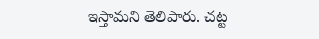ఇస్తామని తెలిపారు. చట్ట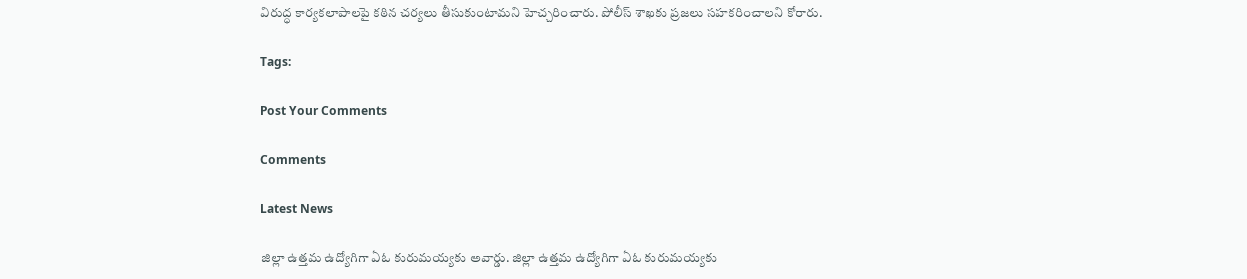విరుద్ధ కార్యకలాపాలపై కఠిన చర్యలు తీసుకుంటామని హెచ్చరించారు. పోలీస్ శాఖకు ప్రజలు సహకరించాలని కోరారు.

Tags:

Post Your Comments

Comments

Latest News

జిల్లా ఉత్తమ ఉద్యోగిగా ఏఓ కురుమయ్యకు అవార్డు. జిల్లా ఉత్తమ ఉద్యోగిగా ఏఓ కురుమయ్యకు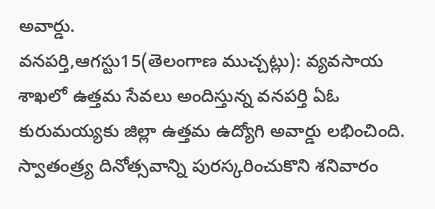అవార్డు.
వనపర్తి,ఆగస్టు15(తెలంగాణ ముచ్చట్లు): వ్యవసాయ శాఖలో ఉత్తమ సేవలు అందిస్తున్న వనపర్తి ఏఓ కురుమయ్యకు జిల్లా ఉత్తమ ఉద్యోగి అవార్డు లభించింది. స్వాతంత్ర్య దినోత్సవాన్ని పురస్కరించుకొని శనివారం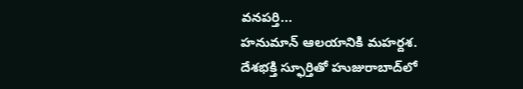వనపర్తి...
హనుమాన్ ఆలయానికి మహర్దశ.
దేశభక్తి స్ఫూర్తితో హుజురాబాద్‌లో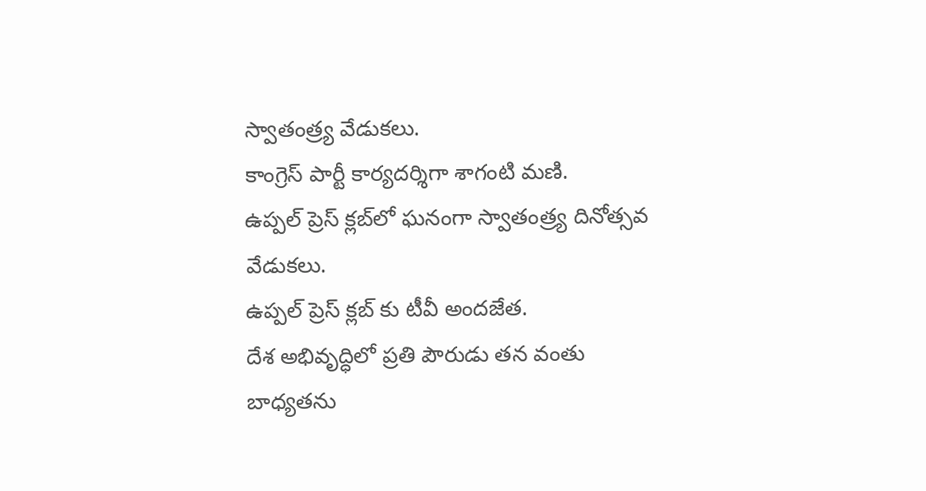స్వాతంత్ర్య వేడుకలు.
కాంగ్రెస్ పార్టీ కార్యదర్శిగా శాగంటి మణి.
ఉప్పల్ ప్రెస్ క్లబ్‌లో ఘనంగా స్వాతంత్ర్య దినోత్సవ వేడుకలు.
ఉప్పల్ ప్రెస్ క్లబ్‌ కు టీవీ అందజేత.
దేశ అభివృద్ధిలో ప్రతి పౌరుడు తన వంతు బాధ్యతను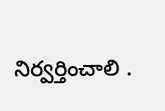నిర్వర్తించాలి .